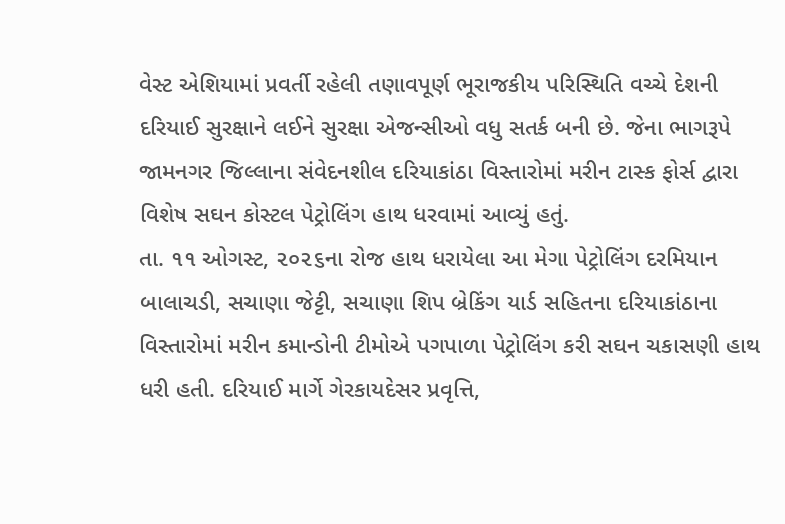વેસ્ટ એશિયામાં પ્રવર્તી રહેલી તણાવપૂર્ણ ભૂરાજકીય પરિસ્થિતિ વચ્ચે દેશની દરિયાઈ સુરક્ષાને લઈને સુરક્ષા એજન્સીઓ વધુ સતર્ક બની છે. જેના ભાગરૂપે જામનગર જિલ્લાના સંવેદનશીલ દરિયાકાંઠા વિસ્તારોમાં મરીન ટાસ્ક ફોર્સ દ્વારા વિશેષ સઘન કોસ્ટલ પેટ્રોલિંગ હાથ ધરવામાં આવ્યું હતું.
તા. ૧૧ ઓગસ્ટ, ૨૦૨૬ના રોજ હાથ ધરાયેલા આ મેગા પેટ્રોલિંગ દરમિયાન બાલાચડી, સચાણા જેટ્ટી, સચાણા શિપ બ્રેકિંગ યાર્ડ સહિતના દરિયાકાંઠાના વિસ્તારોમાં મરીન કમાન્ડોની ટીમોએ પગપાળા પેટ્રોલિંગ કરી સઘન ચકાસણી હાથ ધરી હતી. દરિયાઈ માર્ગે ગેરકાયદેસર પ્રવૃત્તિ,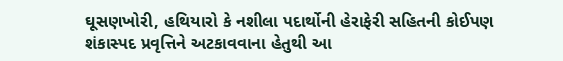ઘૂસણખોરી, હથિયારો કે નશીલા પદાર્થોની હેરાફેરી સહિતની કોઈપણ શંકાસ્પદ પ્રવૃત્તિને અટકાવવાના હેતુથી આ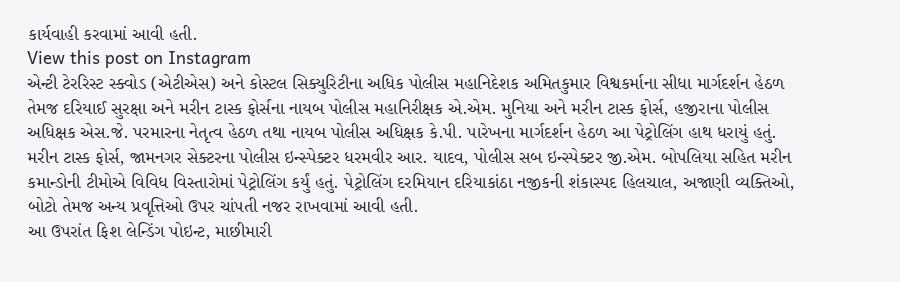કાર્યવાહી કરવામાં આવી હતી.
View this post on Instagram
એન્ટી ટેરરિસ્ટ સ્ક્વોડ (એટીએસ) અને કોસ્ટલ સિક્યુરિટીના અધિક પોલીસ મહાનિદેશક અમિતકુમાર વિશ્વકર્માના સીધા માર્ગદર્શન હેઠળ તેમજ દરિયાઈ સુરક્ષા અને મરીન ટાસ્ક ફોર્સના નાયબ પોલીસ મહાનિરીક્ષક એ.એમ. મુનિયા અને મરીન ટાસ્ક ફોર્સ, હજીરાના પોલીસ અધિક્ષક એસ.જે. પરમારના નેતૃત્વ હેઠળ તથા નાયબ પોલીસ અધિક્ષક કે.પી. પારેખના માર્ગદર્શન હેઠળ આ પેટ્રોલિંગ હાથ ધરાયું હતું.
મરીન ટાસ્ક ફોર્સ, જામનગર સેક્ટરના પોલીસ ઇન્સ્પેક્ટર ધરમવીર આર. યાદવ, પોલીસ સબ ઇન્સ્પેક્ટર જી.એમ. બોપલિયા સહિત મરીન કમાન્ડોની ટીમોએ વિવિધ વિસ્તારોમાં પેટ્રોલિંગ કર્યું હતું. પેટ્રોલિંગ દરમિયાન દરિયાકાંઠા નજીકની શંકાસ્પદ હિલચાલ, અજાણી વ્યક્તિઓ, બોટો તેમજ અન્ય પ્રવૃત્તિઓ ઉપર ચાંપતી નજર રાખવામાં આવી હતી.
આ ઉપરાંત ફિશ લેન્ડિંગ પોઇન્ટ, માછીમારી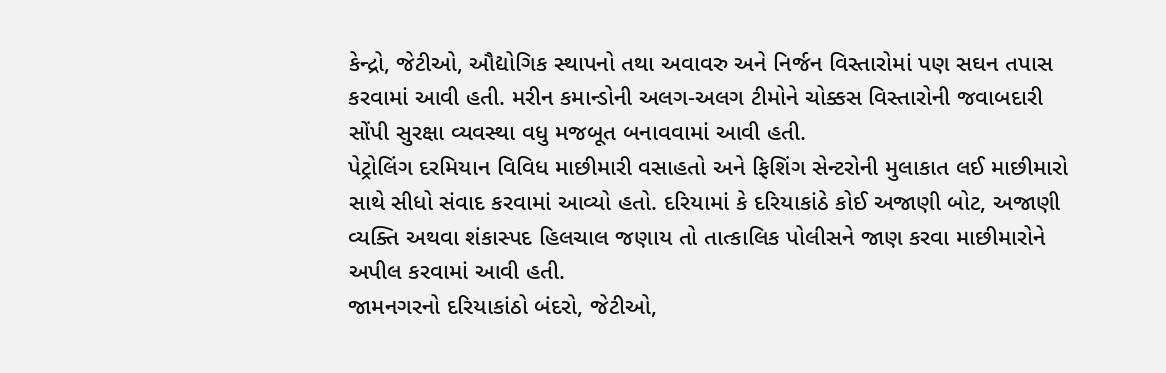કેન્દ્રો, જેટીઓ, ઔદ્યોગિક સ્થાપનો તથા અવાવરુ અને નિર્જન વિસ્તારોમાં પણ સઘન તપાસ કરવામાં આવી હતી. મરીન કમાન્ડોની અલગ-અલગ ટીમોને ચોક્કસ વિસ્તારોની જવાબદારી સોંપી સુરક્ષા વ્યવસ્થા વધુ મજબૂત બનાવવામાં આવી હતી.
પેટ્રોલિંગ દરમિયાન વિવિધ માછીમારી વસાહતો અને ફિશિંગ સેન્ટરોની મુલાકાત લઈ માછીમારો સાથે સીધો સંવાદ કરવામાં આવ્યો હતો. દરિયામાં કે દરિયાકાંઠે કોઈ અજાણી બોટ, અજાણી વ્યક્તિ અથવા શંકાસ્પદ હિલચાલ જણાય તો તાત્કાલિક પોલીસને જાણ કરવા માછીમારોને અપીલ કરવામાં આવી હતી.
જામનગરનો દરિયાકાંઠો બંદરો, જેટીઓ,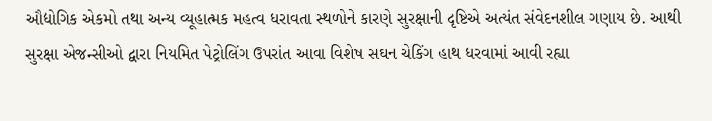ઔદ્યોગિક એકમો તથા અન્ય વ્યૂહાત્મક મહત્વ ધરાવતા સ્થળોને કારણે સુરક્ષાની દૃષ્ટિએ અત્યંત સંવેદનશીલ ગણાય છે. આથી સુરક્ષા એજન્સીઓ દ્વારા નિયમિત પેટ્રોલિંગ ઉપરાંત આવા વિશેષ સઘન ચેકિંગ હાથ ધરવામાં આવી રહ્યા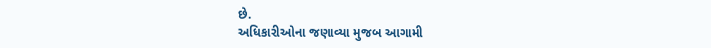છે.
અધિકારીઓના જણાવ્યા મુજબ આગામી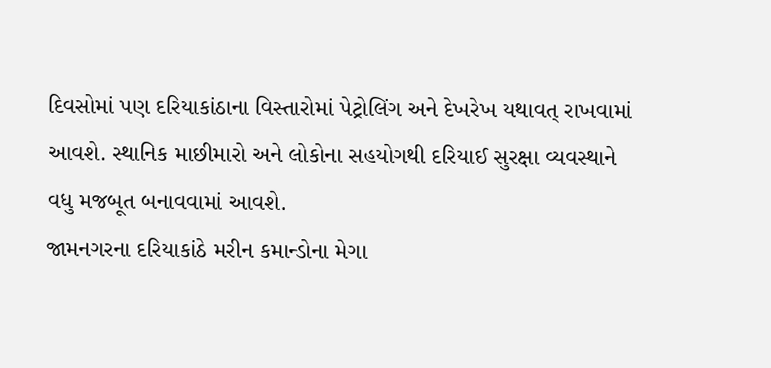દિવસોમાં પણ દરિયાકાંઠાના વિસ્તારોમાં પેટ્રોલિંગ અને દેખરેખ યથાવત્ રાખવામાં આવશે. સ્થાનિક માછીમારો અને લોકોના સહયોગથી દરિયાઈ સુરક્ષા વ્યવસ્થાને વધુ મજબૂત બનાવવામાં આવશે.
જામનગરના દરિયાકાંઠે મરીન કમાન્ડોના મેગા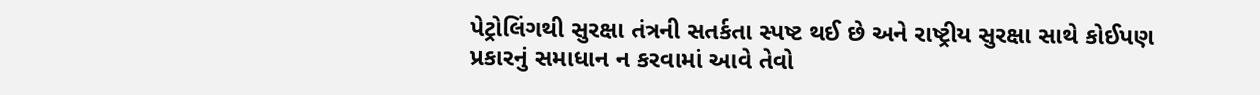પેટ્રોલિંગથી સુરક્ષા તંત્રની સતર્કતા સ્પષ્ટ થઈ છે અને રાષ્ટ્રીય સુરક્ષા સાથે કોઈપણ પ્રકારનું સમાધાન ન કરવામાં આવે તેવો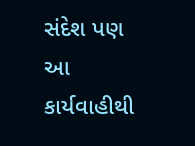સંદેશ પણ આ કાર્યવાહીથી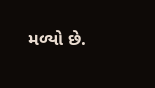મળ્યો છે.